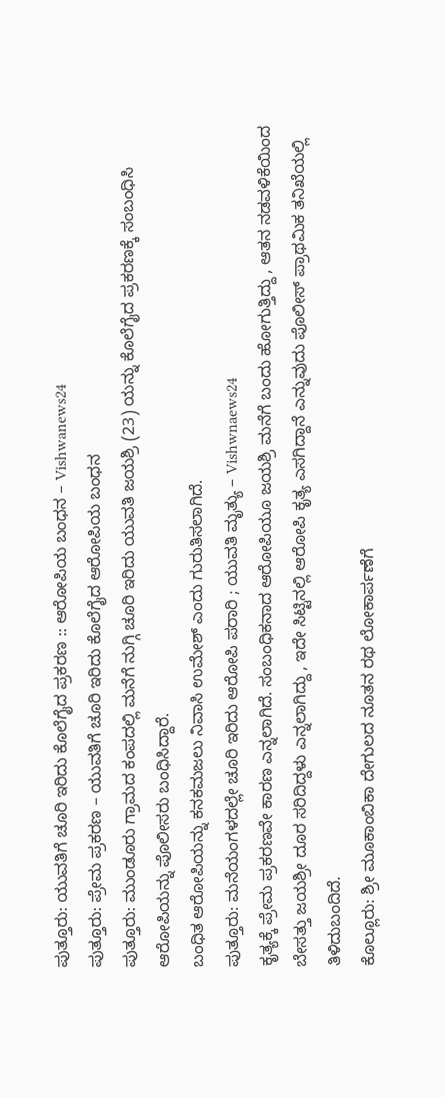ಪುತ್ತೂರು: ಯುವತಿಗೆ ಚೂರಿ ಇರಿದು ಕೊಲೆಗೈದ ಪ್ರಕರಣ :: ಆರೋಪಿಯ ಬಂಧನ – Vishwanews24
ಪುತ್ತೂರು: ಪ್ರೇಮ ಪ್ರಕರಣ – ಯುವತಿಗೆ ಚೂರಿ ಇರಿದು ಕೊಲೆಗೈದ ಆರೋಪಿಯ ಬಂಧನ
ಪುತ್ತೂರು: ಮುಂಡೂರು ಗ್ರಾಮದ ಕಂಪದಲ್ಲಿ ಮನೆಗೆ ನುಗ್ಗಿ ಚೂರಿ ಇರಿದು ಯುವತಿ ಜಯಶ್ರಿ (23) ಯನ್ನು ಕೊಲೆಗೈದ ಪ್ರಕರಣಕ್ಕೆ ಸಂಬಂಧಿಸಿ ಆರೋಪಿಯನ್ನು ಪೊಲೀಸರು ಬಂಧಿಸಿದ್ದಾರೆ.
ಬಂಧಿತ ಆರೋಪಿಯನ್ನು ಕನಕಮಜಲು ನಿವಾಸಿ ಉಮೇಶ್ ಎಂದು ಗುರುತಿಸಲಾಗಿದೆ.
ಪುತ್ತೂರು: ಮನೆಯಂಗಳದಲ್ಲೇ ಚೂರಿ ಇರಿದು ಆರೋಪಿ ಪರಾರಿ ; ಯುವತಿ ಮೃತ್ಯು – Vishwnaews24
ಕೃತ್ಯಕ್ಕೆ ಪ್ರೇಮ ಪ್ರಕರಣವೇ ಕಾರಣ ಎನ್ನಲಾಗಿದೆ. ಸಂಬಂಧಿಕನಾದ ಆರೋಪಿಯೂ ಜಯಶ್ರಿ ಮನೆಗೆ ಬಂದು ಹೋಗುತ್ತಿದ್ದು , ಆತನ ನಡವಳಿಕೆಯಿಂದ ಬೇಸತ್ತು ಜಯಶ್ರೀ ದೂರ ಸರಿದಿದ್ದಳು ಎನ್ನಲಾಗಿದ್ದು , ಇದೇ ಸಿಟ್ಟಿನಲ್ಲಿ ಆರೋಪಿ ಕೃತ್ಯ ಎಸಗಿದ್ದಾನೆ ಎನ್ನುವುದು ಪೊಲೀಸ್ ಪ್ರಾಥಮಿಕ ತನಿಖೆಯಲ್ಲಿ ತಿಳಿದುಬಂದಿದೆ.
ಕೊಲ್ಲೂರು: ಶ್ರೀ ಮೂಕಾಂಬಿಕಾ ದೇಗುಲದ ನೂತನ ರಥ ಲೋಕಾರ್ಪಣೆಗೆ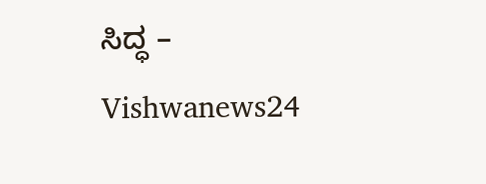ಸಿದ್ಧ – Vishwanews24